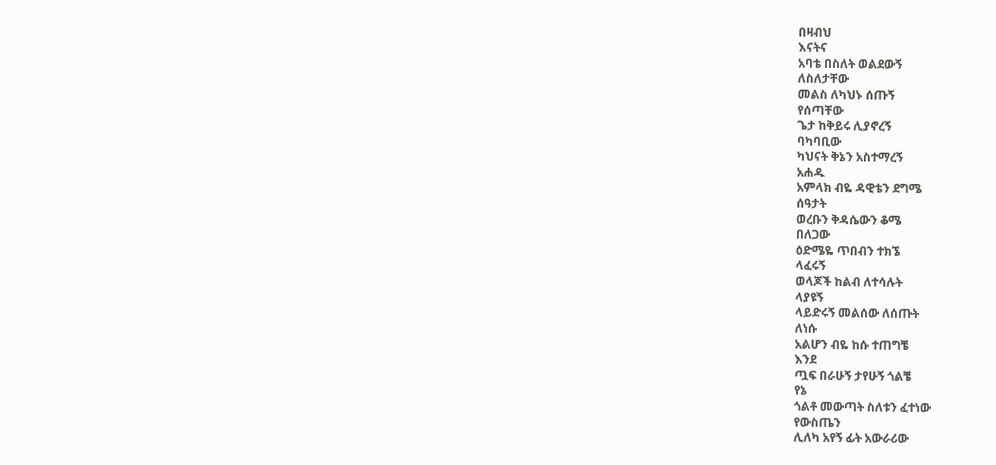በዛብህ
እናትና
አባቴ በስለት ወልደውኝ
ለስለታቸው
መልስ ለካህኑ ሰጡኝ
የሰጣቸው
ጌታ ከቅይሩ ሊያኖረኝ
ባካባቢው
ካህናት ቅኔን አስተማረኝ
አሐዱ
አምላክ ብዬ ዳዊቴን ደግሜ
ሰዓታት
ወረቡን ቅዳሴውን ቆሜ
በለጋው
ዕድሜዬ ጥበብን ተክኜ
ላፈሩኝ
ወላጆች ከልብ ለተሳሉት
ላያዩኝ
ላይድሩኝ መልሰው ለሰጡት
ለነሱ
አልሆን ብዬ ከሱ ተጠግቼ
እንደ
ጧፍ በራሁኝ ታየሁኝ ጎልቼ
የኔ
ጎልቶ መውጣት ስለቱን ፈተነው
የውስጤን
ሊለካ አየኝ ፊት አውራሪው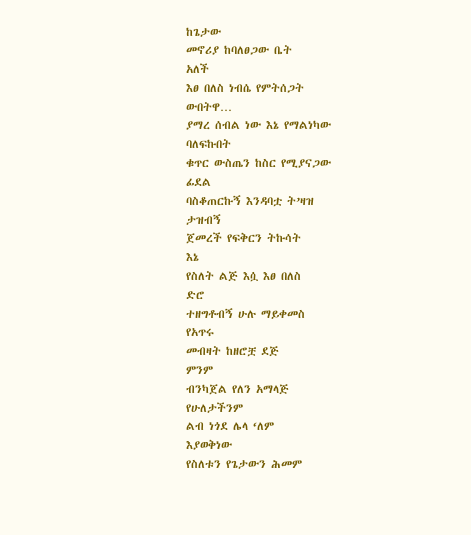ከጌታው
መኖሪያ ከባለፀጋው ቤት
አለች
እፀ በለስ ነብሴ የምትሰጋት
ውበትዋ…
ያማረ ሰብል ነው እኔ የማልነካው
ባለፍኩበት
ቁጥር ውስጤን ከስር የሚያናጋው
ፊደል
ባስቆጠርኩኝ እንዳባቷ ት’ዛዝ
ታዝብኝ
ጀመረች የፍቅርን ትኩሳት
እኔ
የስለት ልጅ እሷ እፀ በለስ
ድሮ
ተዘግቶብኝ ሁሉ ማይቀመስ
የአጥሩ
መብዛት ከዘሮቿ ደጅ
ምንም
ብንካጀል የለን አማላጅ
የሁለታችንም
ልብ ነጎደ ሌላ ‘ለም
እያወቅነው
የስለቱን የጌታውን ሕመም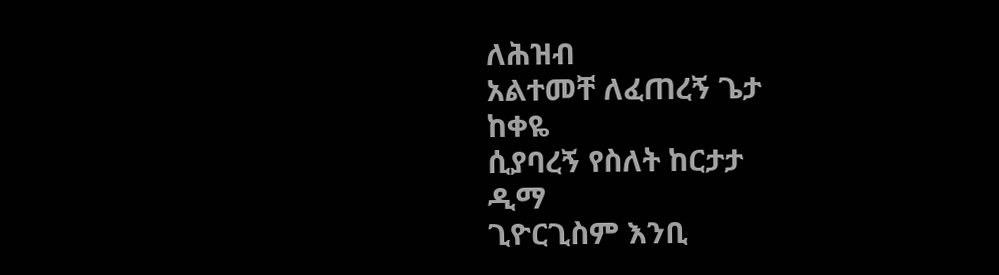ለሕዝብ
አልተመቸ ለፈጠረኝ ጌታ
ከቀዬ
ሲያባረኝ የስለት ከርታታ
ዲማ
ጊዮርጊስም እንቢ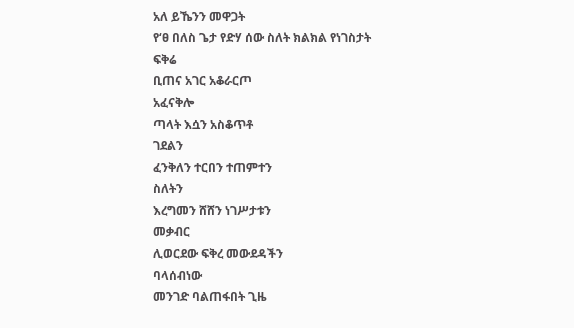አለ ይኼንን መዋጋት
የ‘ፀ በለስ ጌታ የድሃ ሰው ስለት ክልክል የነገስታት
ፍቅሬ
ቢጠና አገር አቆራርጦ
አፈናቅሎ
ጣላት እሷን አስቆጥቶ
ገደልን
ፈንቅለን ተርበን ተጠምተን
ስለትን
እረግመን ሸሸን ነገሥታቱን
መቃብር
ሊወርደው ፍቅረ መውደዳችን
ባላሰብነው
መንገድ ባልጠፋበት ጊዜ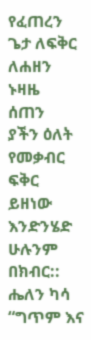የፈጠረን
ጌታ ለፍቅር ለሐዘን ኑዛዜ
ሰጠን
ያችን ዕለት የመቃብር ፍቅር
ይዘነው
እንድንሄድ ሁሉንም በክብር::
ሔለን ካሳ “ግጥም እና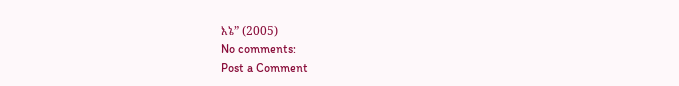እኔ” (2005)
No comments:
Post a Comment